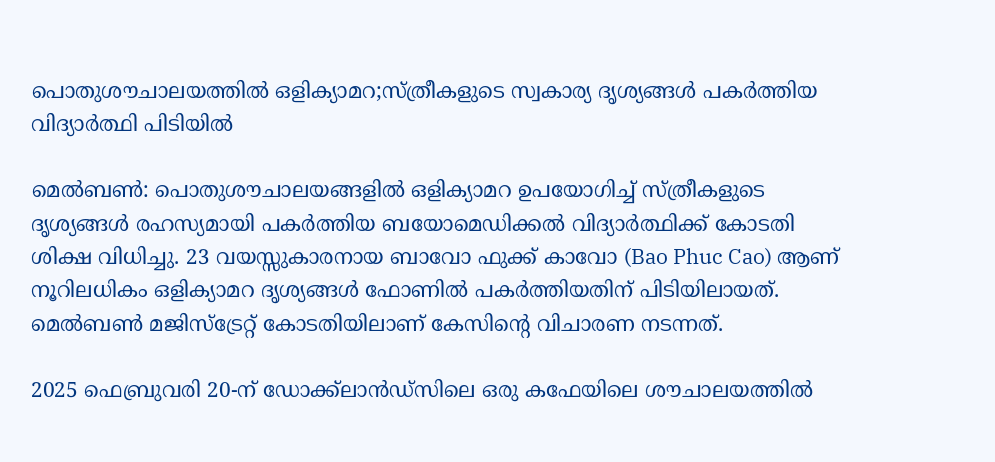പൊതുശൗചാലയത്തിൽ ഒളിക്യാമറ;സ്ത്രീകളുടെ സ്വകാര്യ ദൃശ്യങ്ങൾ പകർത്തിയ വിദ്യാർത്ഥി പിടിയില്‍

മെൽബൺ: പൊതുശൗചാലയങ്ങളിൽ ഒളിക്യാമറ ഉപയോഗിച്ച് സ്ത്രീകളുടെ ദൃശ്യങ്ങൾ രഹസ്യമായി പകർത്തിയ ബയോമെഡിക്കൽ വിദ്യാർത്ഥിക്ക് കോടതി ശിക്ഷ വിധിച്ചു. 23 വയസ്സുകാരനായ ബാവോ ഫുക്ക് കാവോ (Bao Phuc Cao) ആണ് നൂറിലധികം ഒളിക്യാമറ ദൃശ്യങ്ങൾ ഫോണിൽ പകർത്തിയതിന് പിടിയിലായത്. മെൽബൺ മജിസ്‌ട്രേറ്റ് കോടതിയിലാണ് കേസിന്റെ വിചാരണ നടന്നത്.

2025 ഫെബ്രുവരി 20-ന് ഡോക്ക്‌ലാൻഡ്‌സിലെ ഒരു കഫേയിലെ ശൗചാലയത്തിൽ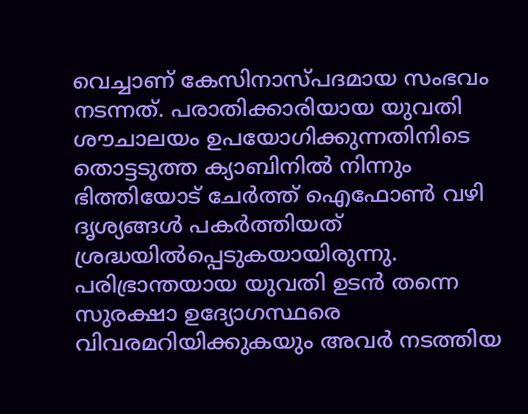വെച്ചാണ് കേസിനാസ്പദമായ സംഭവം നടന്നത്. പരാതിക്കാരിയായ യുവതി ശൗചാലയം ഉപയോഗിക്കുന്നതിനിടെ തൊട്ടടുത്ത ക്യാബിനിൽ നിന്നും ഭിത്തിയോട് ചേർത്ത് ഐഫോൺ വഴി ദൃശ്യങ്ങൾ പകർത്തിയത് ശ്രദ്ധയിൽപ്പെടുകയായിരുന്നു. പരിഭ്രാന്തയായ യുവതി ഉടൻ തന്നെ സുരക്ഷാ ഉദ്യോഗസ്ഥരെ വിവരമറിയിക്കുകയും അവർ നടത്തിയ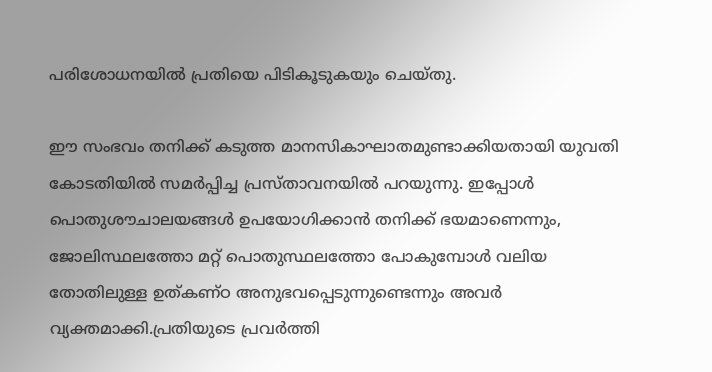പരിശോധനയിൽ പ്രതിയെ പിടികൂടുകയും ചെയ്തു.

ഈ സംഭവം തനിക്ക് കടുത്ത മാനസികാഘാതമുണ്ടാക്കിയതായി യുവതി കോടതിയിൽ സമർപ്പിച്ച പ്രസ്താവനയിൽ പറയുന്നു. ഇപ്പോൾ പൊതുശൗചാലയങ്ങൾ ഉപയോഗിക്കാൻ തനിക്ക് ഭയമാണെന്നും, ജോലിസ്ഥലത്തോ മറ്റ് പൊതുസ്ഥലത്തോ പോകുമ്പോൾ വലിയ തോതിലുള്ള ഉത്കണ്ഠ അനുഭവപ്പെടുന്നുണ്ടെന്നും അവർ വ്യക്തമാക്കി.പ്രതിയുടെ പ്രവർത്തി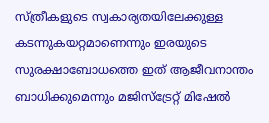സ്ത്രീകളുടെ സ്വകാര്യതയിലേക്കുള്ള കടന്നുകയറ്റമാണെന്നും ഇരയുടെ സുരക്ഷാബോധത്തെ ഇത് ആജീവനാന്തം ബാധിക്കുമെന്നും മജിസ്‌ട്രേറ്റ് മിഷേൽ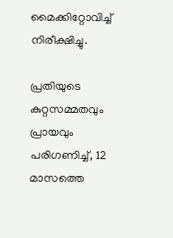മൈക്കിറ്റോവിച്ച് നിരീക്ഷിച്ചു.

പ്രതിയുടെ കുറ്റസമ്മതവും പ്രായവും പരിഗണിച്ച്, 12 മാസത്തെ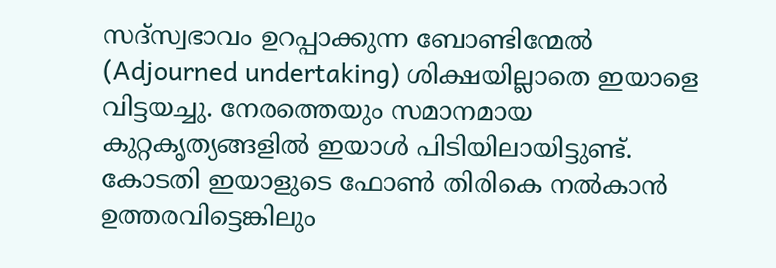സദ്‌സ്വഭാവം ഉറപ്പാക്കുന്ന ബോണ്ടിന്മേൽ (Adjourned undertaking) ശിക്ഷയില്ലാതെ ഇയാളെ വിട്ടയച്ചു. നേരത്തെയും സമാനമായ കുറ്റകൃത്യങ്ങളിൽ ഇയാൾ പിടിയിലായിട്ടുണ്ട്. കോടതി ഇയാളുടെ ഫോൺ തിരികെ നൽകാൻ ഉത്തരവിട്ടെങ്കിലും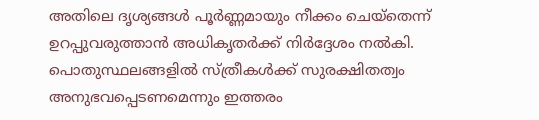അതിലെ ദൃശ്യങ്ങൾ പൂർണ്ണമായും നീക്കം ചെയ്തെന്ന് ഉറപ്പുവരുത്താൻ അധികൃതർക്ക് നിർദ്ദേശം നൽകി. പൊതുസ്ഥലങ്ങളിൽ സ്ത്രീകൾക്ക് സുരക്ഷിതത്വം അനുഭവപ്പെടണമെന്നും ഇത്തരം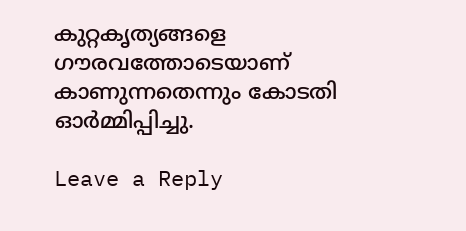കുറ്റകൃത്യങ്ങളെ ഗൗരവത്തോടെയാണ് കാണുന്നതെന്നും കോടതി ഓർമ്മിപ്പിച്ചു.

Leave a Reply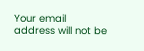Your email address will not be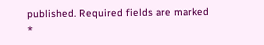published. Required fields are marked *